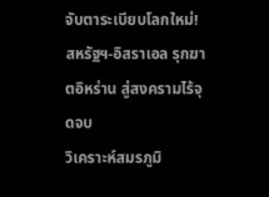จับตาระเบียบโลกใหม่! สหรัฐฯ-อิสราเอล รุกฆาตอิหร่าน สู่สงครามไร้จุดจบ
วิเคราะห์สมรภูมิ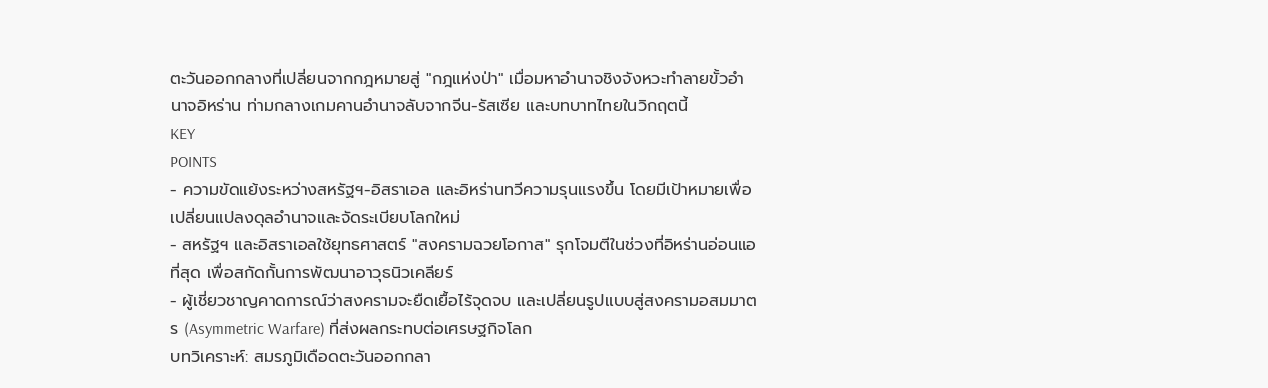ตะวันออกกลางที่เปลี่ยนจากกฎหมายสู่ "กฎแห่งป่า" เมื่อมหาอำนาจชิงจังหวะทำลายขั้วอำนาจอิหร่าน ท่ามกลางเกมคานอำนาจลับจากจีน-รัสเซีย และบทบาทไทยในวิกฤตนี้
KEY
POINTS
- ความขัดแย้งระหว่างสหรัฐฯ-อิสราเอล และอิหร่านทวีความรุนแรงขึ้น โดยมีเป้าหมายเพื่อเปลี่ยนแปลงดุลอำนาจและจัดระเบียบโลกใหม่
- สหรัฐฯ และอิสราเอลใช้ยุทธศาสตร์ "สงครามฉวยโอกาส" รุกโจมตีในช่วงที่อิหร่านอ่อนแอที่สุด เพื่อสกัดกั้นการพัฒนาอาวุธนิวเคลียร์
- ผู้เชี่ยวชาญคาดการณ์ว่าสงครามจะยืดเยื้อไร้จุดจบ และเปลี่ยนรูปแบบสู่สงครามอสมมาตร (Asymmetric Warfare) ที่ส่งผลกระทบต่อเศรษฐกิจโลก
บทวิเคราะห์: สมรภูมิเดือดตะวันออกกลา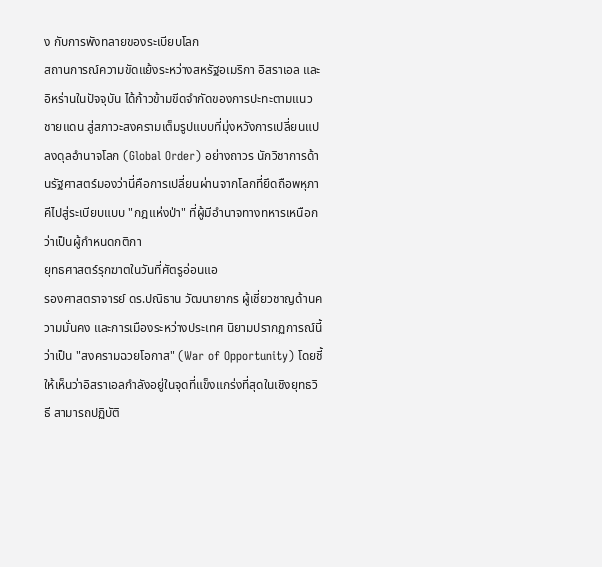ง กับการพังทลายของระเบียบโลก
สถานการณ์ความขัดแย้งระหว่างสหรัฐอเมริกา อิสราเอล และอิหร่านในปัจจุบัน ได้ก้าวข้ามขีดจำกัดของการปะทะตามแนวชายแดน สู่สภาวะสงครามเต็มรูปแบบที่มุ่งหวังการเปลี่ยนแปลงดุลอำนาจโลก (Global Order) อย่างถาวร นักวิชาการด้านรัฐศาสตร์มองว่านี่คือการเปลี่ยนผ่านจากโลกที่ยึดถือพหุภาคีไปสู่ระเบียบแบบ "กฎแห่งป่า" ที่ผู้มีอำนาจทางทหารเหนือกว่าเป็นผู้กำหนดกติกา
ยุทธศาสตร์รุกฆาตในวันที่ศัตรูอ่อนแอ
รองศาสตราจารย์ ดร.ปณิธาน วัฒนายากร ผู้เชี่ยวชาญด้านความมั่นคง และการเมืองระหว่างประเทศ นิยามปรากฏการณ์นี้ว่าเป็น "สงครามฉวยโอกาส" (War of Opportunity) โดยชี้ให้เห็นว่าอิสราเอลกำลังอยู่ในจุดที่แข็งแกร่งที่สุดในเชิงยุทธวิธี สามารถปฏิบัติ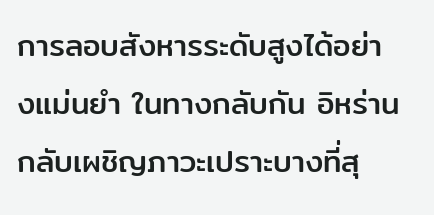การลอบสังหารระดับสูงได้อย่างแม่นยำ ในทางกลับกัน อิหร่านกลับเผชิญภาวะเปราะบางที่สุ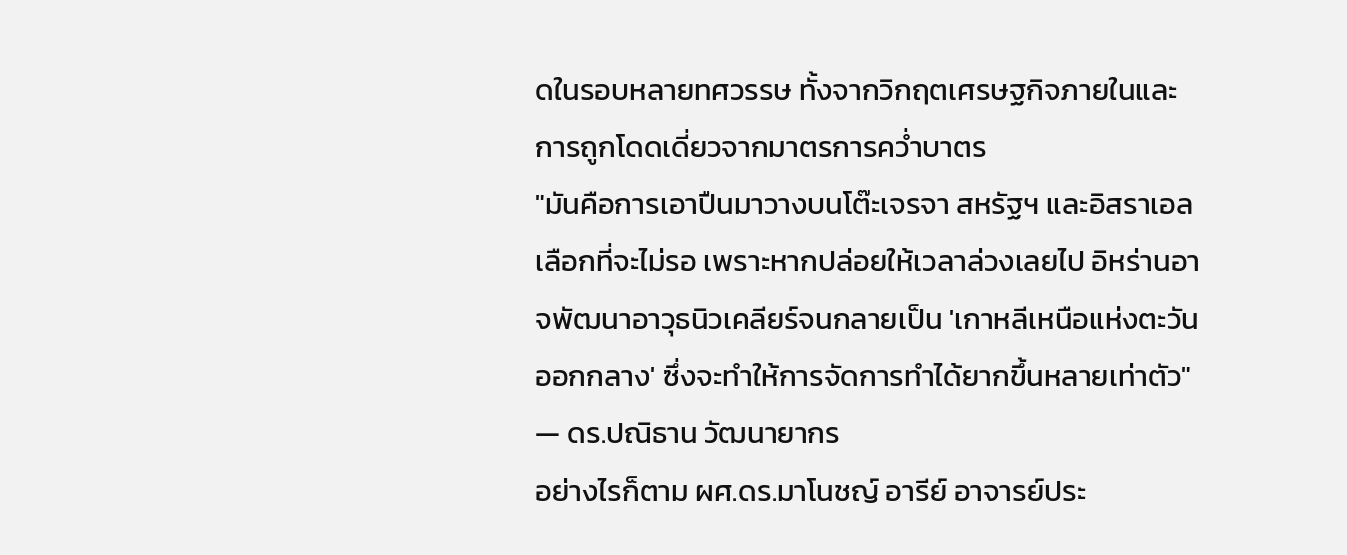ดในรอบหลายทศวรรษ ทั้งจากวิกฤตเศรษฐกิจภายในและการถูกโดดเดี่ยวจากมาตรการคว่ำบาตร
"มันคือการเอาปืนมาวางบนโต๊ะเจรจา สหรัฐฯ และอิสราเอลเลือกที่จะไม่รอ เพราะหากปล่อยให้เวลาล่วงเลยไป อิหร่านอาจพัฒนาอาวุธนิวเคลียร์จนกลายเป็น 'เกาหลีเหนือแห่งตะวันออกกลาง' ซึ่งจะทำให้การจัดการทำได้ยากขึ้นหลายเท่าตัว" — ดร.ปณิธาน วัฒนายากร
อย่างไรก็ตาม ผศ.ดร.มาโนชญ์ อารีย์ อาจารย์ประ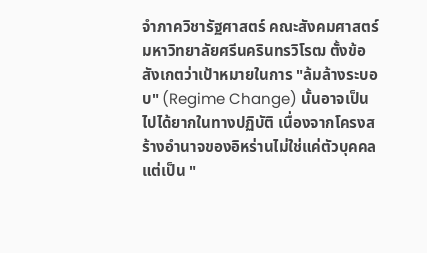จำภาควิชารัฐศาสตร์ คณะสังคมศาสตร์ มหาวิทยาลัยศรีนครินทรวิโรฒ ตั้งข้อสังเกตว่าเป้าหมายในการ "ล้มล้างระบอบ" (Regime Change) นั้นอาจเป็นไปได้ยากในทางปฏิบัติ เนื่องจากโครงสร้างอำนาจของอิหร่านไม่ใช่แค่ตัวบุคคล แต่เป็น "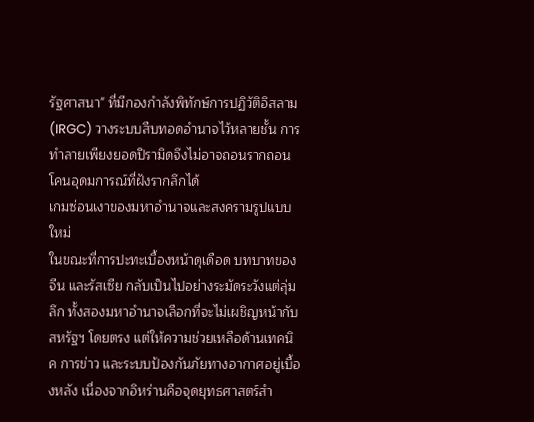รัฐศาสนา" ที่มีกองกำลังพิทักษ์การปฏิวัติอิสลาม (IRGC) วางระบบสืบทอดอำนาจไว้หลายชั้น การทำลายเพียงยอดปิรามิดจึงไม่อาจถอนรากถอนโคนอุดมการณ์ที่ฝังรากลึกได้
เกมซ่อนเงาของมหาอำนาจและสงครามรูปแบบใหม่
ในขณะที่การปะทะเบื้องหน้าดุเดือด บทบาทของ จีน และรัสเซีย กลับเป็นไปอย่างระมัดระวังแต่ลุ่มลึก ทั้งสองมหาอำนาจเลือกที่จะไม่เผชิญหน้ากับสหรัฐฯ โดยตรง แต่ให้ความช่วยเหลือด้านเทคนิค การข่าว และระบบป้องกันภัยทางอากาศอยู่เบื้องหลัง เนื่องจากอิหร่านคือจุดยุทธศาสตร์สำ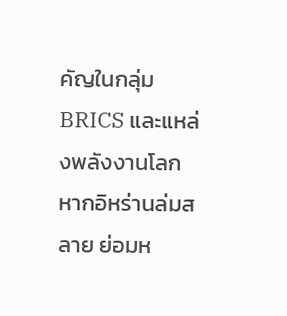คัญในกลุ่ม BRICS และแหล่งพลังงานโลก หากอิหร่านล่มสลาย ย่อมห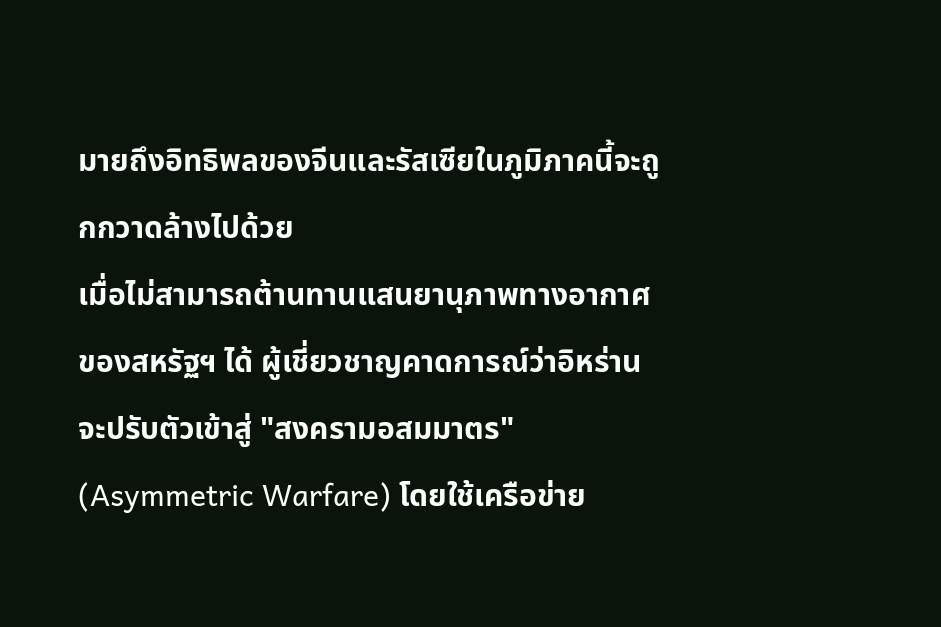มายถึงอิทธิพลของจีนและรัสเซียในภูมิภาคนี้จะถูกกวาดล้างไปด้วย
เมื่อไม่สามารถต้านทานแสนยานุภาพทางอากาศของสหรัฐฯ ได้ ผู้เชี่ยวชาญคาดการณ์ว่าอิหร่านจะปรับตัวเข้าสู่ "สงครามอสมมาตร" (Asymmetric Warfare) โดยใช้เครือข่าย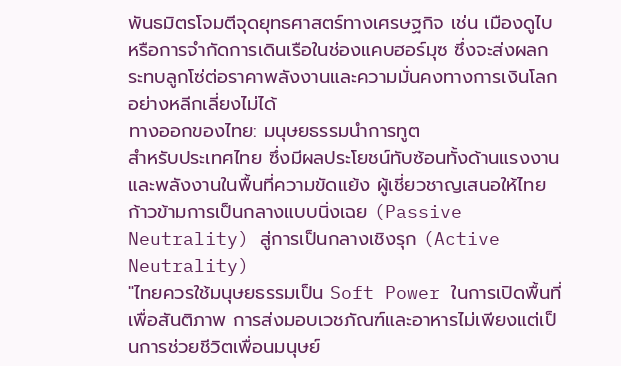พันธมิตรโจมตีจุดยุทธศาสตร์ทางเศรษฐกิจ เช่น เมืองดูไบ หรือการจำกัดการเดินเรือในช่องแคบฮอร์มุซ ซึ่งจะส่งผลกระทบลูกโซ่ต่อราคาพลังงานและความมั่นคงทางการเงินโลกอย่างหลีกเลี่ยงไม่ได้
ทางออกของไทย: มนุษยธรรมนำการทูต
สำหรับประเทศไทย ซึ่งมีผลประโยชน์ทับซ้อนทั้งด้านแรงงานและพลังงานในพื้นที่ความขัดแย้ง ผู้เชี่ยวชาญเสนอให้ไทยก้าวข้ามการเป็นกลางแบบนิ่งเฉย (Passive Neutrality) สู่การเป็นกลางเชิงรุก (Active Neutrality)
"ไทยควรใช้มนุษยธรรมเป็น Soft Power ในการเปิดพื้นที่เพื่อสันติภาพ การส่งมอบเวชภัณฑ์และอาหารไม่เพียงแต่เป็นการช่วยชีวิตเพื่อนมนุษย์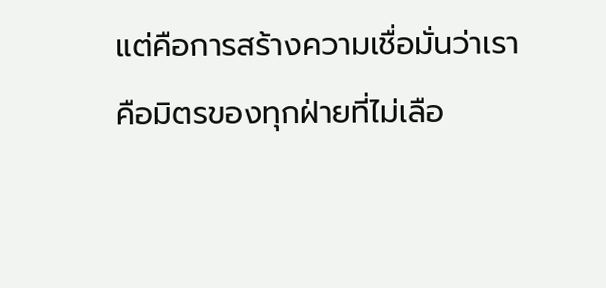แต่คือการสร้างความเชื่อมั่นว่าเราคือมิตรของทุกฝ่ายที่ไม่เลือ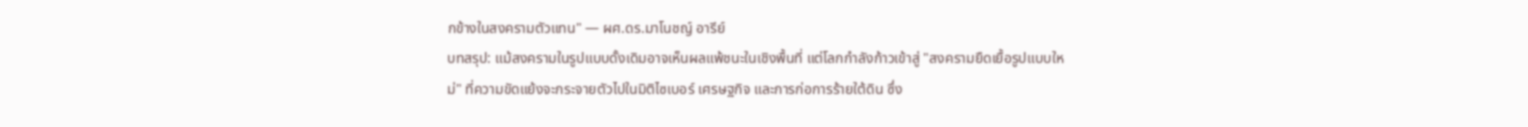กข้างในสงครามตัวแทน" — ผศ.ดร.มาโนชญ์ อารีย์
บทสรุป: แม้สงครามในรูปแบบดั้งเดิมอาจเห็นผลแพ้ชนะในเชิงพื้นที่ แต่โลกกำลังก้าวเข้าสู่ "สงครามยืดเยื้อรูปแบบใหม่" ที่ความขัดแย้งจะกระจายตัวไปในมิติไซเบอร์ เศรษฐกิจ และการก่อการร้ายใต้ดิน ซึ่ง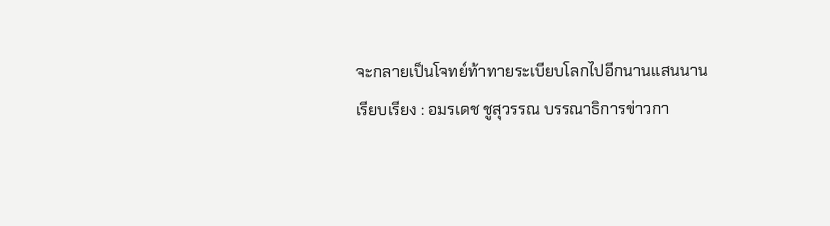จะกลายเป็นโจทย์ท้าทายระเบียบโลกไปอีกนานแสนนาน
เรียบเรียง : อมรเดช ชูสุวรรณ บรรณาธิการข่าวกา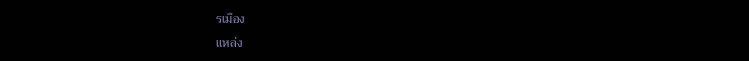รเมือง
แหล่ง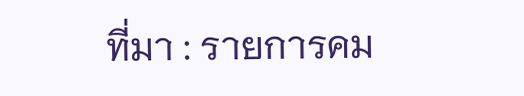ที่มา : รายการคม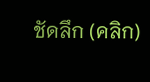ชัดลึก (คลิก)